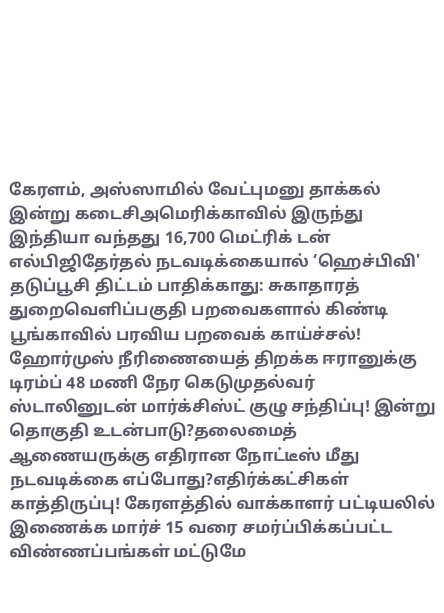கேரளம், அஸ்ஸாமில் வேட்புமனு தாக்கல் இன்று கடைசிஅமெரிக்காவில் இருந்து இந்தியா வந்தது 16,700 மெட்ரிக் டன் எல்பிஜிதேர்தல் நடவடிக்கையால் ‘ஹெச்பிவி' தடுப்பூசி திட்டம் பாதிக்காது: சுகாதாரத் துறைவெளிப்பகுதி பறவைகளால் கிண்டி பூங்காவில் பரவிய பறவைக் காய்ச்சல்! ஹோர்முஸ் நீரிணையைத் திறக்க ஈரானுக்கு டிரம்ப் 48 மணி நேர கெடுமுதல்வர் ஸ்டாலினுடன் மார்க்சிஸ்ட் குழு சந்திப்பு! இன்று தொகுதி உடன்பாடு?தலைமைத் ஆணையருக்கு எதிரான நோட்டீஸ் மீது நடவடிக்கை எப்போது?எதிர்க்கட்சிகள் காத்திருப்பு! கேரளத்தில் வாக்காளர் பட்டியலில் இணைக்க மார்ச் 15 வரை சமர்ப்பிக்கப்பட்ட விண்ணப்பங்கள் மட்டுமே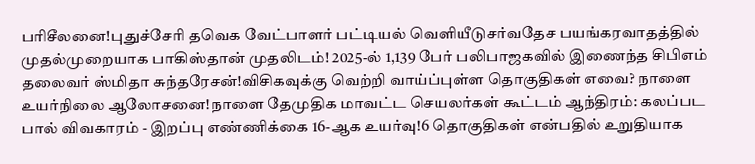பரிசீலனை!புதுச்சேரி தவெக வேட்பாளர் பட்டியல் வெளியீடுசர்வதேச பயங்கரவாதத்தில் முதல்முறையாக பாகிஸ்தான் முதலிடம்! 2025-ல் 1,139 பேர் பலிபாஜகவில் இணைந்த சிபிஎம் தலைவர் ஸ்மிதா சுந்தரேசன்!விசிகவுக்கு வெற்றி வாய்ப்புள்ள தொகுதிகள் எவை? நாளை உயர்நிலை ஆலோசனை!நாளை தேமுதிக மாவட்ட செயலர்கள் கூட்டம் ஆந்திரம்: கலப்பட பால் விவகாரம் - இறப்பு எண்ணிக்கை 16-ஆக உயர்வு!6 தொகுதிகள் என்பதில் உறுதியாக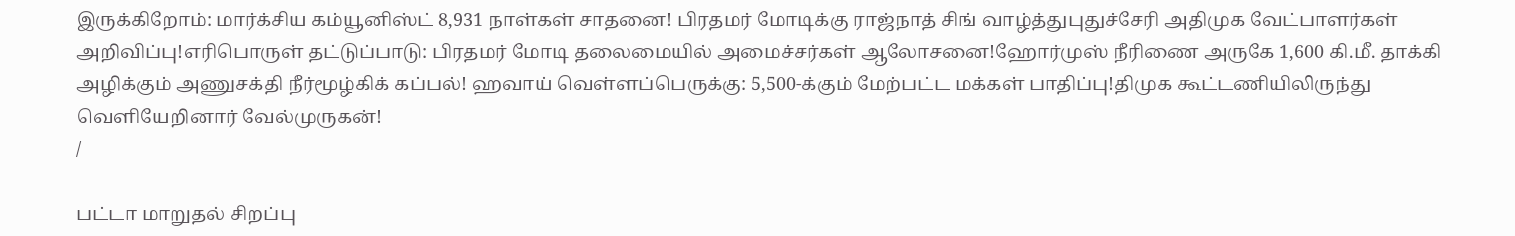இருக்கிறோம்: மார்க்சிய கம்யூனிஸ்ட் 8,931 நாள்கள் சாதனை! பிரதமர் மோடிக்கு ராஜ்நாத் சிங் வாழ்த்துபுதுச்சேரி அதிமுக வேட்பாளர்கள் அறிவிப்பு!எரிபொருள் தட்டுப்பாடு: பிரதமர் மோடி தலைமையில் அமைச்சர்கள் ஆலோசனை!ஹோர்முஸ் நீரிணை அருகே 1,600 கி.மீ. தாக்கி அழிக்கும் அணுசக்தி நீர்மூழ்கிக் கப்பல்! ஹவாய் வெள்ளப்பெருக்கு: 5,500-க்கும் மேற்பட்ட மக்கள் பாதிப்பு!திமுக கூட்டணியிலிருந்து வெளியேறினார் வேல்முருகன்!
/

பட்டா மாறுதல் சிறப்பு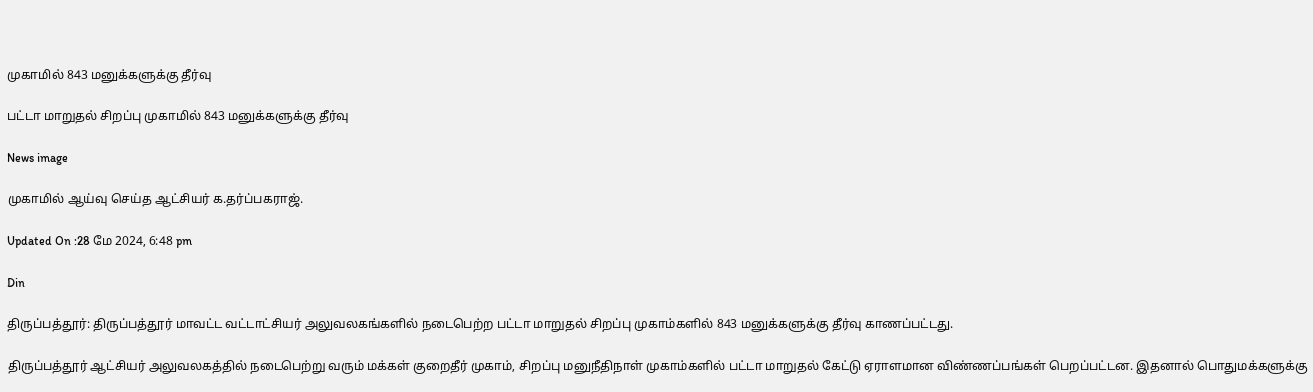முகாமில் 843 மனுக்களுக்கு தீர்வு

பட்டா மாறுதல் சிறப்பு முகாமில் 843 மனுக்களுக்கு தீர்வு

News image

முகாமில் ஆய்வு செய்த ஆட்சியர் க.தர்ப்பகராஜ்.

Updated On :28 மே 2024, 6:48 pm

Din

திருப்பத்தூர்: திருப்பத்தூர் மாவட்ட வட்டாட்சியர் அலுவலகங்களில் நடைபெற்ற பட்டா மாறுதல் சிறப்பு முகாம்களில் 843 மனுக்களுக்கு தீர்வு காணப்பட்டது.

திருப்பத்தூர் ஆட்சியர் அலுவலகத்தில் நடைபெற்று வரும் மக்கள் குறைதீர் முகாம், சிறப்பு மனுநீதிநாள் முகாம்களில் பட்டா மாறுதல் கேட்டு ஏராளமான விண்ணப்பங்கள் பெறப்பட்டன. இதனால் பொதுமக்களுக்கு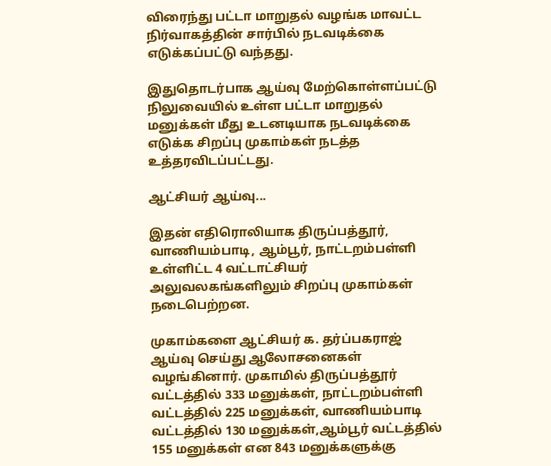விரைந்து பட்டா மாறுதல் வழங்க மாவட்ட நிர்வாகத்தின் சார்பில் நடவடிக்கை எடுக்கப்பட்டு வந்தது.

இதுதொடர்பாக ஆய்வு மேற்கொள்ளப்பட்டு நிலுவையில் உள்ள பட்டா மாறுதல் மனுக்கள் மீது உடனடியாக நடவடிக்கை எடுக்க சிறப்பு முகாம்கள் நடத்த உத்தரவிடப்பட்டது.

ஆட்சியர் ஆய்வு...

இதன் எதிரொலியாக திருப்பத்தூர், வாணியம்பாடி, ஆம்பூர், நாட்டறம்பள்ளி உள்ளிட்ட 4 வட்டாட்சியர் அலுவலகங்களிலும் சிறப்பு முகாம்கள் நடைபெற்றன.

முகாம்களை ஆட்சியர் க. தர்ப்பகராஜ் ஆய்வு செய்து ஆலோசனைகள் வழங்கினார். முகாமில் திருப்பத்தூர் வட்டத்தில் 333 மனுக்கள், நாட்டறம்பள்ளி வட்டத்தில் 225 மனுக்கள், வாணியம்பாடி வட்டத்தில் 130 மனுக்கள்,ஆம்பூர் வட்டத்தில் 155 மனுக்கள் என 843 மனுக்களுக்கு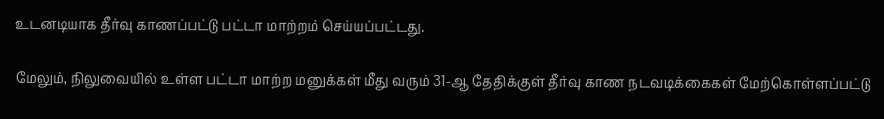உடனடியாக தீர்வு காணப்பட்டு பட்டா மாற்றம் செய்யப்பட்டது.

மேலும், நிலுவையில் உள்ள பட்டா மாற்ற மனுக்கள் மீது வரும் 31-ஆ தேதிக்குள் தீர்வு காண நடவடிக்கைகள் மேற்கொள்ளப்பட்டு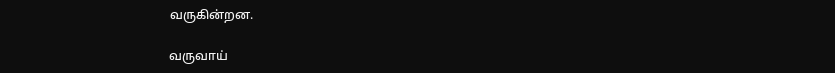வருகின்றன.

வருவாய்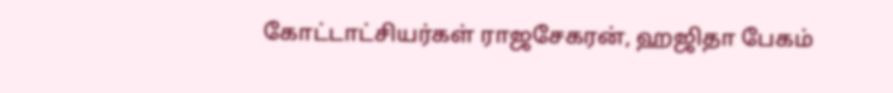கோட்டாட்சியர்கள் ராஜசேகரன், ஹஜிதா பேகம்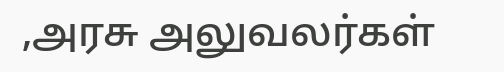,அரசு அலுவலர்கள்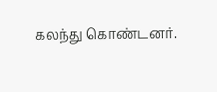கலந்து கொண்டனர்.